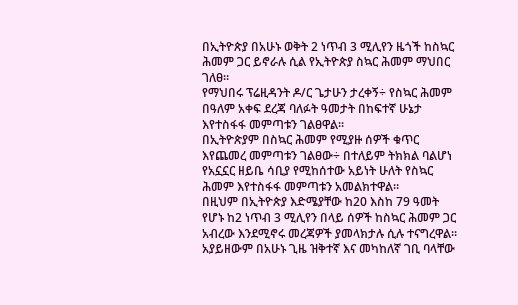በኢትዮጵያ በአሁኑ ወቅት 2 ነጥብ 3 ሚሊየን ዜጎች ከስኳር ሕመም ጋር ይኖራሉ ሲል የኢትዮጵያ ስኳር ሕመም ማህበር ገለፀ።
የማህበሩ ፕሬዚዳንት ዶ/ር ጌታሁን ታረቀኝ÷ የስኳር ሕመም በዓለም አቀፍ ደረጃ ባለፉት ዓመታት በከፍተኛ ሁኔታ እየተስፋፋ መምጣቱን ገልፀዋል፡፡
በኢትዮጵያም በስኳር ሕመም የሚያዙ ሰዎች ቁጥር እየጨመረ መምጣቱን ገልፀው÷ በተለይም ትክክል ባልሆነ የአኗኗር ዘይቤ ሳቢያ የሚከሰተው አይነት ሁለት የስኳር ሕመም እየተስፋፋ መምጣቱን አመልክተዋል፡፡
በዚህም በኢትዮጵያ እድሜያቸው ከ20 እስከ 79 ዓመት የሆኑ ከ2 ነጥብ 3 ሚሊየን በላይ ሰዎች ከስኳር ሕመም ጋር አብረው እንደሚኖሩ መረጃዎች ያመላክታሉ ሲሉ ተናግረዋል፡፡
አያይዘውም በአሁኑ ጊዜ ዝቅተኛ እና መካከለኛ ገቢ ባላቸው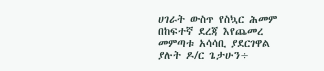ሀገራት ውስጥ የስኳር ሕመም በከፍተኛ ደረጃ እየጨመረ መምጣቱ አሳሳቢ ያደርገዋል ያሉት ዶ/ር ጌታሁን÷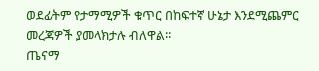ወደፊትም የታማሚዎች ቁጥር በከፍተኛ ሁኔታ እንደሚጨምር መረጃዎች ያመላክታሉ ብለዋል፡፡
ጤናማ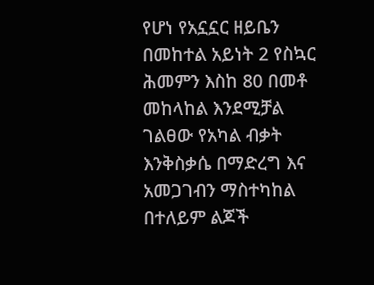የሆነ የአኗኗር ዘይቤን በመከተል አይነት 2 የስኳር ሕመምን እስከ 80 በመቶ መከላከል እንደሚቻል ገልፀው የአካል ብቃት እንቅስቃሴ በማድረግ እና አመጋገብን ማስተካከል በተለይም ልጆች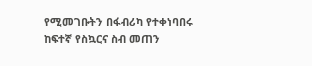የሚመገቡትን በፋብሪካ የተቀነባበሩ ከፍተኛ የስኳርና ስብ መጠን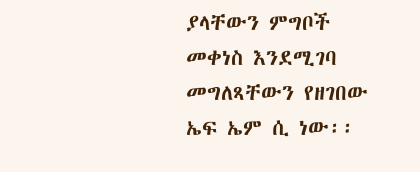ያላቸውን ምግቦች መቀነስ እንደሚገባ መግለጻቸውን የዘገበው ኤፍ ኤም ሲ ነው፡፡